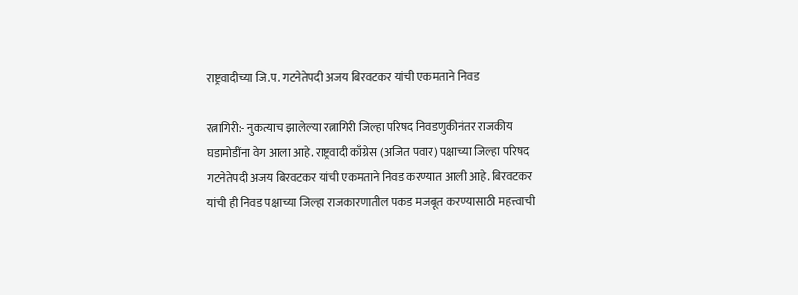राष्ट्रवादीच्या जि.प. गटनेतेपदी अजय बिरवटकर यांची एकमताने निवड

रत्नागिरी:- नुकत्याच झालेल्या रत्नागिरी जिल्हा परिषद निवडणुकीनंतर राजकीय घडामोडींना वेग आला आहे. राष्ट्रवादी काँग्रेस (अजित पवार) पक्षाच्या जिल्हा परिषद गटनेतेपदी अजय बिरवटकर यांची एकमताने निवड करण्यात आली आहे. बिरवटकर यांची ही निवड पक्षाच्या जिल्हा राजकारणातील पकड मजबूत करण्यासाठी महत्त्वाची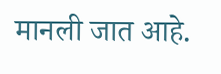मानली जात आहे.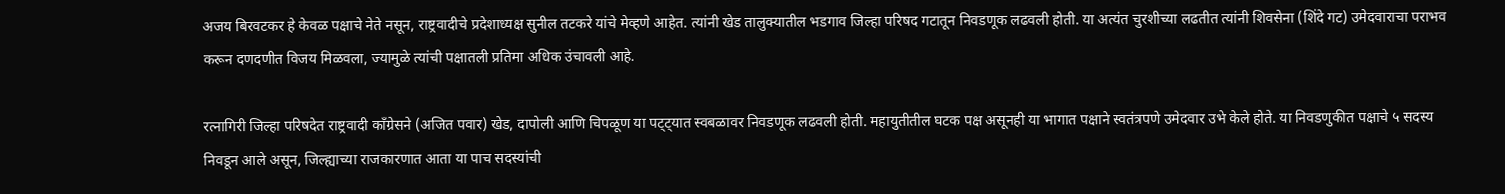अजय बिरवटकर हे केवळ पक्षाचे नेते नसून, राष्ट्रवादीचे प्रदेशाध्यक्ष सुनील तटकरे यांचे मेव्हणे आहेत. त्यांनी खेड तालुक्यातील भडगाव जिल्हा परिषद गटातून निवडणूक लढवली होती. या अत्यंत चुरशीच्या लढतीत त्यांनी शिवसेना (शिंदे गट) उमेदवाराचा पराभव करून दणदणीत विजय मिळवला, ज्यामुळे त्यांची पक्षातली प्रतिमा अधिक उंचावली आहे.

रत्नागिरी जिल्हा परिषदेत राष्ट्रवादी काँग्रेसने (अजित पवार) खेड, दापोली आणि चिपळूण या पट्ट्यात स्वबळावर निवडणूक लढवली होती. महायुतीतील घटक पक्ष असूनही या भागात पक्षाने स्वतंत्रपणे उमेदवार उभे केले होते. या निवडणुकीत पक्षाचे ५ सदस्य निवडून आले असून, जिल्ह्याच्या राजकारणात आता या पाच सदस्यांची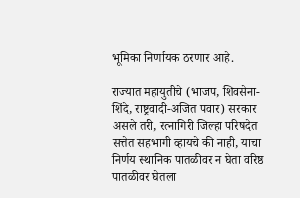भूमिका निर्णायक ठरणार आहे.

राज्यात महायुतीचे (भाजप, शिवसेना-शिंदे, राष्ट्रवादी-अजित पवार) सरकार असले तरी, रत्नागिरी जिल्हा परिषदेत सत्तेत सहभागी व्हायचे की नाही, याचा निर्णय स्थानिक पातळीवर न घेता वरिष्ठ पातळीवर घेतला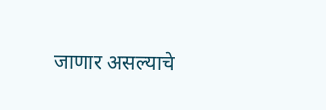जाणार असल्याचे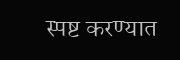स्पष्ट करण्यात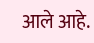आले आहे.